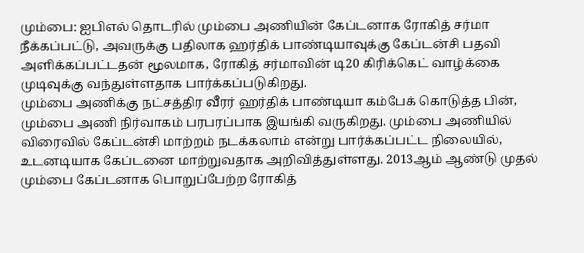மும்பை: ஐபிஎல் தொடரில் மும்பை அணியின் கேப்டனாக ரோகித் சர்மா நீக்கப்பட்டு, அவருக்கு பதிலாக ஹர்திக் பாண்டியாவுக்கு கேப்டன்சி பதவி அளிக்கப்பட்டதன் மூலமாக, ரோகித் சர்மாவின் டி20 கிரிக்கெட் வாழ்க்கை முடிவுக்கு வந்துள்ளதாக பார்க்கப்படுகிறது.
மும்பை அணிக்கு நட்சத்திர வீரர் ஹர்திக் பாண்டியா கம்பேக் கொடுத்த பின், மும்பை அணி நிர்வாகம் பரபரப்பாக இயங்கி வருகிறது. மும்பை அணியில் விரைவில் கேப்டன்சி மாற்றம் நடக்கலாம் என்று பார்க்கப்பட்ட நிலையில், உடனடியாக கேப்டனை மாற்றுவதாக அறிவித்துள்ளது. 2013ஆம் ஆண்டு முதல் மும்பை கேப்டனாக பொறுப்பேற்ற ரோகித்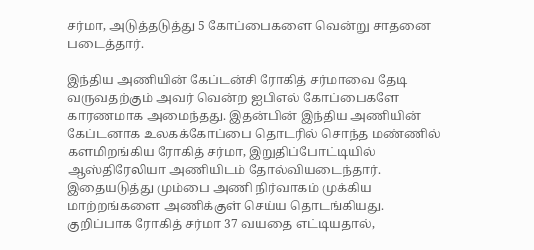சர்மா, அடுத்தடுத்து 5 கோப்பைகளை வென்று சாதனை படைத்தார்.

இந்திய அணியின் கேப்டன்சி ரோகித் சர்மாவை தேடி வருவதற்கும் அவர் வென்ற ஐபிஎல் கோப்பைகளே காரணமாக அமைந்தது. இதன்பின் இந்திய அணியின் கேப்டனாக உலகக்கோப்பை தொடரில் சொந்த மண்ணில் களமிறங்கிய ரோகித் சர்மா, இறுதிப்போட்டியில் ஆஸ்திரேலியா அணியிடம் தோல்வியடைந்தார். இதையடுத்து மும்பை அணி நிர்வாகம் முக்கிய மாற்றங்களை அணிக்குள் செய்ய தொடங்கியது.
குறிப்பாக ரோகித் சர்மா 37 வயதை எட்டியதால்,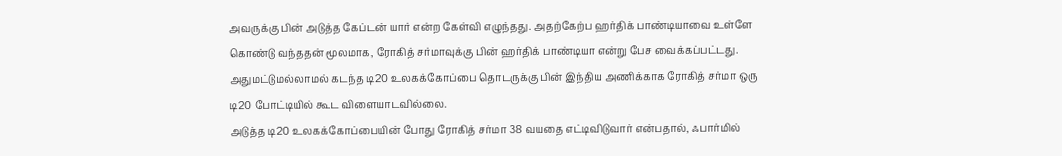அவருக்கு பின் அடுத்த கேப்டன் யார் என்ற கேள்வி எழுந்தது. அதற்கேற்ப ஹர்திக் பாண்டியாவை உள்ளே கொண்டு வந்ததன் மூலமாக, ரோகித் சர்மாவுக்கு பின் ஹர்திக் பாண்டியா என்று பேச வைக்கப்பட்டது. அதுமட்டுமல்லாமல் கடந்த டி20 உலகக்கோப்பை தொடருக்கு பின் இந்திய அணிக்காக ரோகித் சர்மா ஒரு டி20 போட்டியில் கூட விளையாடவில்லை.
அடுத்த டி20 உலகக்கோப்பையின் போது ரோகித் சர்மா 38 வயதை எட்டிவிடுவார் என்பதால், ஃபார்மில்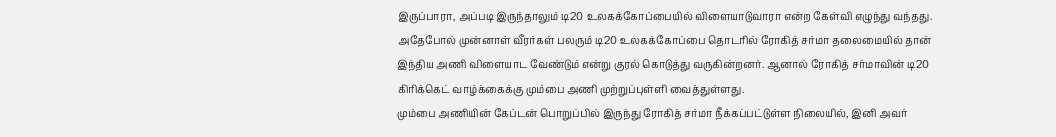இருப்பாரா, அப்படி இருந்தாலும் டி20 உலகக்கோப்பையில் விளையாடுவாரா என்ற கேள்வி எழுந்து வந்தது. அதேபோல் முன்னாள் வீரர்கள் பலரும் டி20 உலகக்கோப்பை தொடரில் ரோகித் சர்மா தலைமையில் தான் இந்திய அணி விளையாட வேண்டும் என்று குரல் கொடுத்து வருகின்றனர். ஆனால் ரோகித் சர்மாவின் டி20 கிரிக்கெட் வாழ்க்கைக்கு மும்பை அணி முற்றுப்புள்ளி வைத்துள்ளது.
மும்பை அணியின் கேப்டன் பொறுப்பில் இருந்து ரோகித் சர்மா நீக்கப்பட்டுள்ள நிலையில், இனி அவர்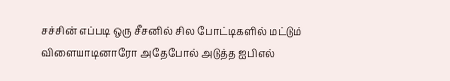சச்சின் எப்படி ஒரு சீசனில் சில போட்டிகளில் மட்டும் விளையாடினாரோ அதேபோல் அடுத்த ஐபிஎல்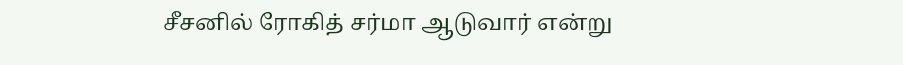சீசனில் ரோகித் சர்மா ஆடுவார் என்று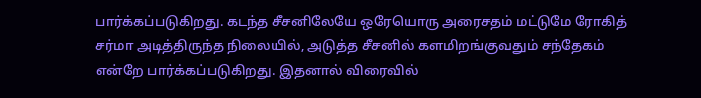பார்க்கப்படுகிறது. கடந்த சீசனிலேயே ஒரேயொரு அரைசதம் மட்டுமே ரோகித் சர்மா அடித்திருந்த நிலையில், அடுத்த சீசனில் களமிறங்குவதும் சந்தேகம் என்றே பார்க்கப்படுகிறது. இதனால் விரைவில்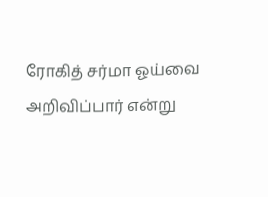ரோகித் சர்மா ஓய்வை அறிவிப்பார் என்று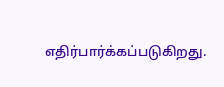எதிர்பார்க்கப்படுகிறது.